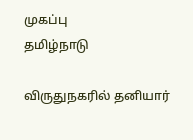முகப்பு
தமிழ்நாடு

விருதுநகரில் தனியார்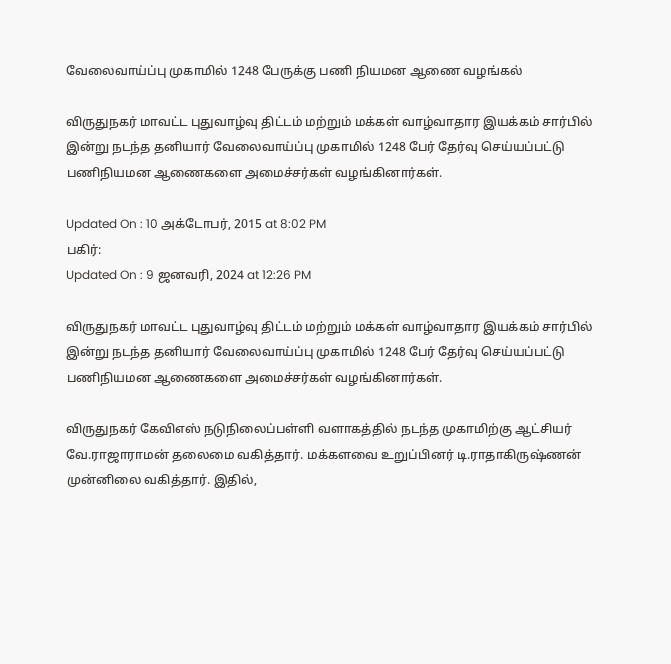வேலைவாய்ப்பு முகாமில் 1248 பேருக்கு பணி நியமன ஆணை வழங்கல்

விருதுநகர் மாவட்ட புதுவாழ்வு திட்டம் மற்றும் மக்கள் வாழ்வாதார இயக்கம் சார்பில் இன்று நடந்த தனியார் வேலைவாய்ப்பு முகாமில் 1248 பேர் தேர்வு செய்யப்பட்டு பணிநியமன ஆணைகளை அமைச்சர்கள் வழங்கினார்கள்.

Updated On : 10 அக்டோபர், 2015 at 8:02 PM
பகிர்:
Updated On : 9 ஜனவரி, 2024 at 12:26 PM

விருதுநகர் மாவட்ட புதுவாழ்வு திட்டம் மற்றும் மக்கள் வாழ்வாதார இயக்கம் சார்பில் இன்று நடந்த தனியார் வேலைவாய்ப்பு முகாமில் 1248 பேர் தேர்வு செய்யப்பட்டு பணிநியமன ஆணைகளை அமைச்சர்கள் வழங்கினார்கள்.

விருதுநகர் கேவிஎஸ் நடுநிலைப்பள்ளி வளாகத்தில் நடந்த முகாமிற்கு ஆட்சியர் வே.ராஜாராமன் தலைமை வகித்தார். மக்களவை உறுப்பினர் டி.ராதாகிருஷ்ணன் முன்னிலை வகித்தார். இதில்,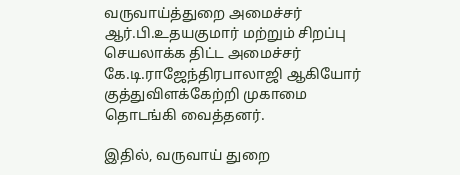வருவாய்த்துறை அமைச்சர் ஆர்.பி.உதயகுமார் மற்றும் சிறப்பு செயலாக்க திட்ட அமைச்சர் கே.டி.ராஜேந்திரபாலாஜி ஆகியோர் குத்துவிளக்கேற்றி முகாமை தொடங்கி வைத்தனர்.

இதில், வருவாய் துறை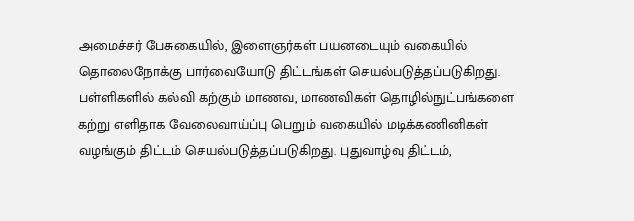அமைச்சர் பேசுகையில், இளைஞர்கள் பயனடையும் வகையில் தொலைநோக்கு பார்வையோடு திட்டங்கள் செயல்படுத்தப்படுகிறது.  பள்ளிகளில் கல்வி கற்கும் மாணவ, மாணவிகள் தொழில்நுட்பங்களை கற்று எளிதாக வேலைவாய்ப்பு பெறும் வகையில் மடிக்கணினிகள் வழங்கும் திட்டம் செயல்படுத்தப்படுகிறது. புதுவாழ்வு திட்டம்,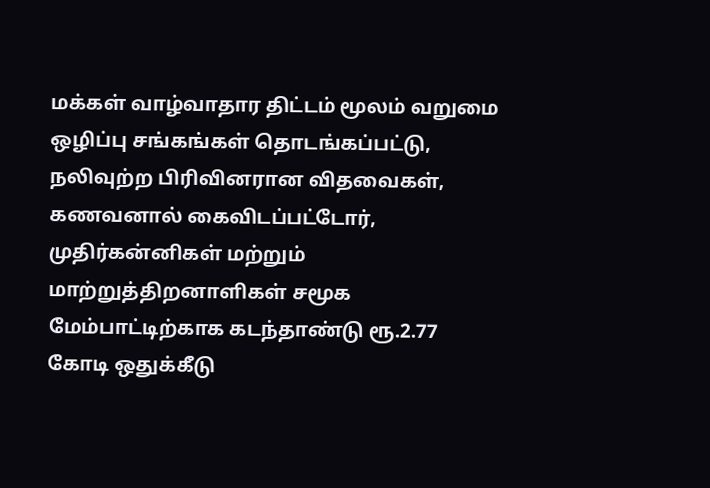மக்கள் வாழ்வாதார திட்டம் மூலம் வறுமை ஒழிப்பு சங்கங்கள் தொடங்கப்பட்டு, நலிவுற்ற பிரிவினரான விதவைகள், கணவனால் கைவிடப்பட்டோர், முதிர்கன்னிகள் மற்றும் மாற்றுத்திறனாளிகள் சமூக மேம்பாட்டிற்காக கடந்தாண்டு ரூ.2.77 கோடி ஒதுக்கீடு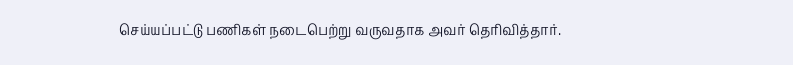செய்யப்பட்டு பணிகள் நடைபெற்று வருவதாக அவர் தெரிவித்தார்.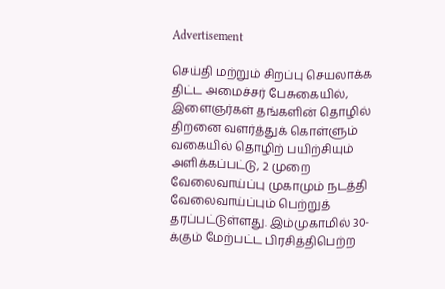Advertisement

செய்தி மற்றும் சிறப்பு செயலாக்க திட்ட அமைச்சர் பேசுகையில், இளைஞர்கள் தங்களின் தொழில் திறனை வளர்த்துக் கொள்ளும் வகையில் தொழிற் பயிற்சியும் அளிக்கப்பட்டு, 2 முறை வேலைவாய்ப்பு முகாமும் நடத்தி வேலைவாய்ப்பும் பெற்றுத் தரப்பட்டுள்ளது. இம்முகாமில் 30-க்கும் மேற்பட்ட பிரசித்திபெற்ற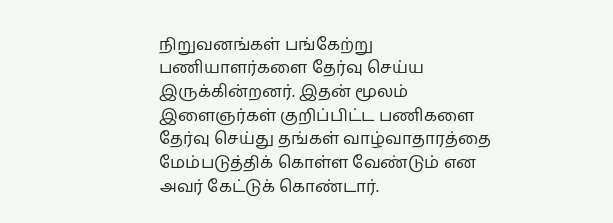நிறுவனங்கள் பங்கேற்று பணியாளர்களை தேர்வு செய்ய இருக்கின்றனர். இதன் மூலம் இளைஞர்கள் குறிப்பிட்ட பணிகளை தேர்வு செய்து தங்கள் வாழ்வாதாரத்தை மேம்படுத்திக் கொள்ள வேண்டும் என அவர் கேட்டுக் கொண்டார்.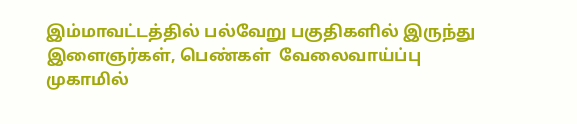இம்மாவட்டத்தில் பல்வேறு பகுதிகளில் இருந்து இளைஞர்கள், பெண்கள்  வேலைவாய்ப்பு முகாமில்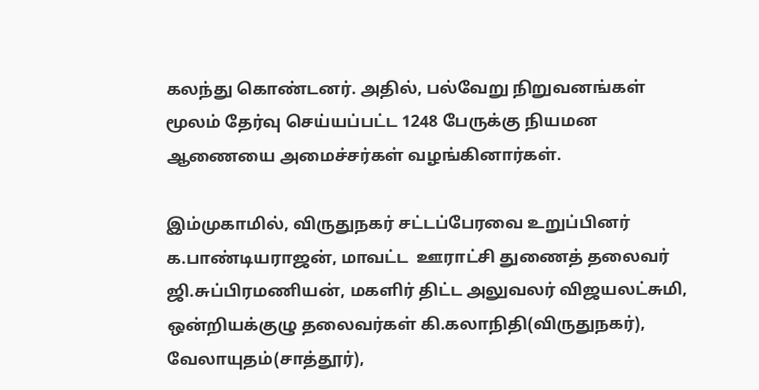கலந்து கொண்டனர். அதில், பல்வேறு நிறுவனங்கள் மூலம் தேர்வு செய்யப்பட்ட 1248 பேருக்கு நியமன ஆணையை அமைச்சர்கள் வழங்கினார்கள்.

இம்முகாமில், விருதுநகர் சட்டப்பேரவை உறுப்பினர் க.பாண்டியராஜன், மாவட்ட  ஊராட்சி துணைத் தலைவர் ஜி.சுப்பிரமணியன், மகளிர் திட்ட அலுவலர் விஜயலட்சுமி, ஒன்றியக்குழு தலைவர்கள் கி.கலாநிதி(விருதுநகர்), வேலாயுதம்(சாத்தூர்),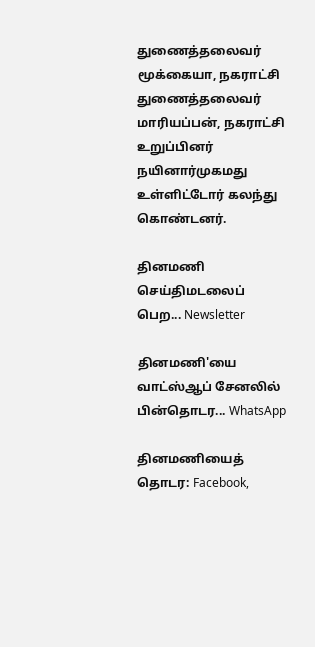துணைத்தலைவர் மூக்கையா, நகராட்சி துணைத்தலைவர் மாரியப்பன், நகராட்சி உறுப்பினர் நயினார்முகமது உள்ளிட்டோர் கலந்து கொண்டனர்.

தினமணி செய்திமடலைப் பெற... Newsletter

தினமணி'யை வாட்ஸ்ஆப் சேனலில் பின்தொடர... WhatsApp

தினமணியைத் தொடர: Facebook,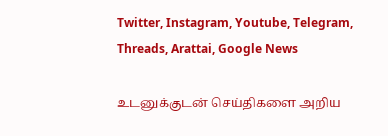Twitter, Instagram, Youtube, Telegram, Threads, Arattai, Google News

உடனுக்குடன் செய்திகளை அறிய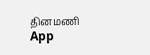தினமணி App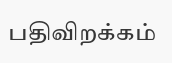பதிவிறக்கம்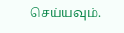செய்யவும்.